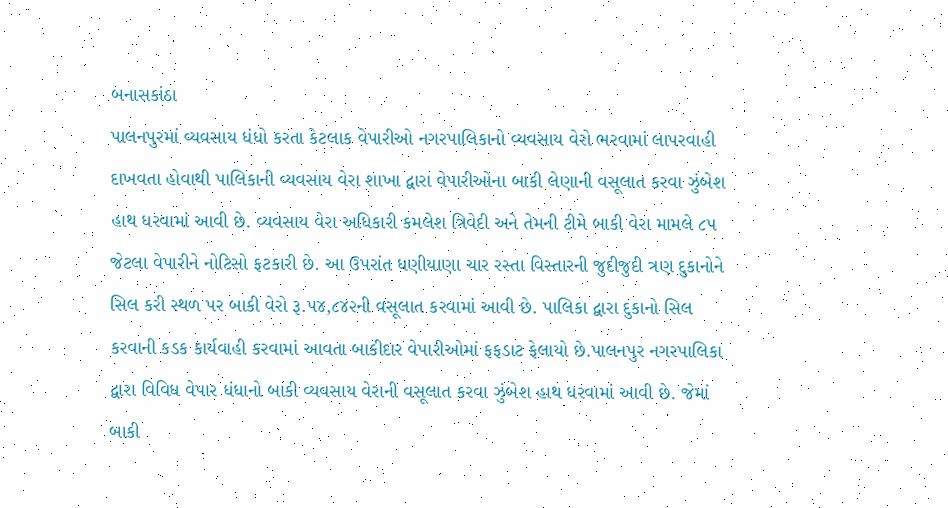બનાસકાંઠા
પાલનપુરમાં વ્યવસાય ધંધો કરતા કેટલાક વેપારીઓ નગરપાલિકાનો વ્યવસાય વેરો ભરવામાં લાપરવાહી દાખવતા હોવાથી પાલિકાની વ્યવસાય વેરા શાખા દ્વારા વેપારીઓના બાકી લેણાની વસૂલાત કરવા ઝુંબેશ હાથ ધરવામાં આવી છે. વ્યવસાય વેરા અધિકારી કમલેશ ત્રિવેદી અને તેમની ટીમે બાકી વેરા મામલે ૮૫ જેટલા વેપારીને નોટિસો ફટકારી છે. આ ઉપરાંત ધણીયાણા ચાર રસ્તા વિસ્તારની જુદીજુદી ત્રણ દુકાનોને સિલ કરી સ્થળ પર બાકી વેરો રૂ.૫૪,૮૪૨ની વસૂલાત કરવામાં આવી છે. પાલિકા દ્વારા દુકાનો સિલ કરવાની કડક કાર્યવાહી કરવામાં આવતા બાકીદાર વેપારીઓમાં ફફડાટ ફેલાયો છે.પાલનપુર નગરપાલિકા દ્વારા વિવિધ વેપાર ધંધાનો બાકી વ્યવસાય વેરાની વસૂલાત કરવા ઝુંબેશ હાથ ધરવામાં આવી છે. જેમાં બાકી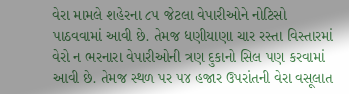વેરા મામલે શહેરના ૮૫ જેટલા વેપારીઓને નોટિસો પાઠવવામાં આવી છે. તેમજ ધણીયાણા ચાર રસ્તા વિસ્તારમાં વેરો ન ભરનારા વેપારીઓની ત્રણ દુકાનો સિલ પણ કરવામાં આવી છે. તેમજ સ્થળ પર ૫૪ હજાર ઉપરાંતની વેરા વસૂલાત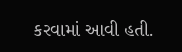કરવામાં આવી હતી.